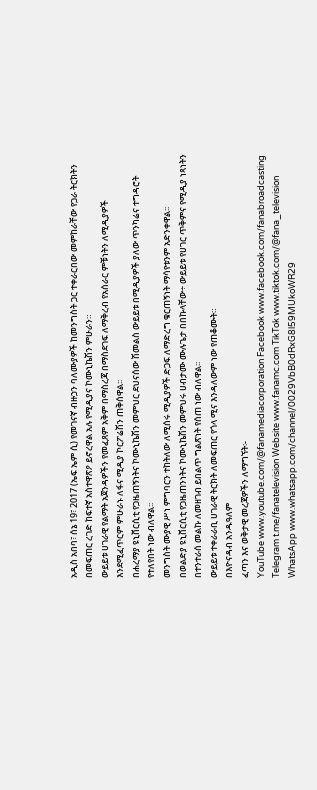አዲስ አበባ፣ ሰኔ 19፣ 2017 (ኤፍ ኤም ሲ) የመገናኛ ብዙኃን ባለሙያዎች ከመንግስት ጋር ተቀራርበው መምከራቸው የጋራ ትርክትን በመፍጠር ረገድ ከፍተኛ አስተዋጽዖ ይኖረዋል አሉ የሚዲያና ኮሙኒኬሽን ምሁራን።
ውይይቱ ሀገራዊ የልማት አጀንዳዎችን የመፈጸም አቅም በማስረጃ በማስደገፍ ለማቅረብ የአሰራር ምቹነትን ለሚዲያዎች እንደሚፈጥርም ምሁራኑ ለፋና ሚዲያ ኮርፖሬሽን ጠቅሰዋል፡፡
በሐረማያ ዩኒቨርሲቲ የጋዜጠኝነትና ኮሙኒኬሽን መምህር ደህናሰው ሽመልስ ውይይቱ በሚዲያዎች ያለው ጥንካሬና ተግዳሮት የተለየበት ነው ብለዋል፡፡
መንግስት ሙያዊ ሥነ ምግባርን ተከትለው ለሚሰሩ ሚዲያዎች ድጋፍ ለማድረግ ቁርጠኝነት ማሳየቱንም አድንቀዋል፡፡
በወልድያ ዩኒቨርሲቲ የጋዜጠንነትና ኮሙኒኬሽን መምህሩ ሀብታሙ ሙሉጌታ በበኩላቸው÷ ውይይቱ የሀገር ጥቅምና የሚዲያ ነጻነትን በተንተራሰ መልኩ ለመዘገብ ይበልጥ ግልጽነት የሰጠ ነው ብለዋል፡፡
ውይይቱ ተቀራራቢ ሀገራዊ ትርክት ለመፍጠር የጎላ ሚና እንዳለውም ነው የጠቆሙት።
በእዮናዳብ አንዱዓለም
ፈጣን እና ወቅታዊ መረጃዎችን ለማግኘት፡-
YouTube www.youtube.com/@fanamediacorporation Facebook www.facebook.com/fanabroadcasting Telegram t.me/fanatelevision Website www.fanamc.com TikTok www.tiktok.com/@fana_television WhatsApp www.whatsapp.com/channel/0029VbB0dRxG8l59MUkoWR29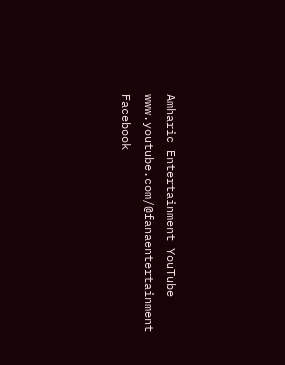Amharic Entertainment YouTube www.youtube.com/@fanaentertainment Facebook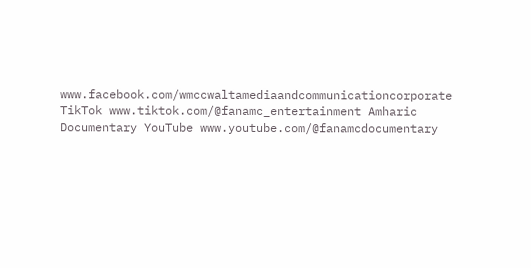www.facebook.com/wmccwaltamediaandcommunicationcorporate TikTok www.tiktok.com/@fanamc_entertainment Amharic Documentary YouTube www.youtube.com/@fanamcdocumentary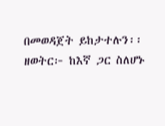በመወዳጀት ይከታተሉን፡፡ ዘወትር፦ ከእኛ ጋር ስለሆኑ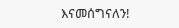እናመሰግናለን!